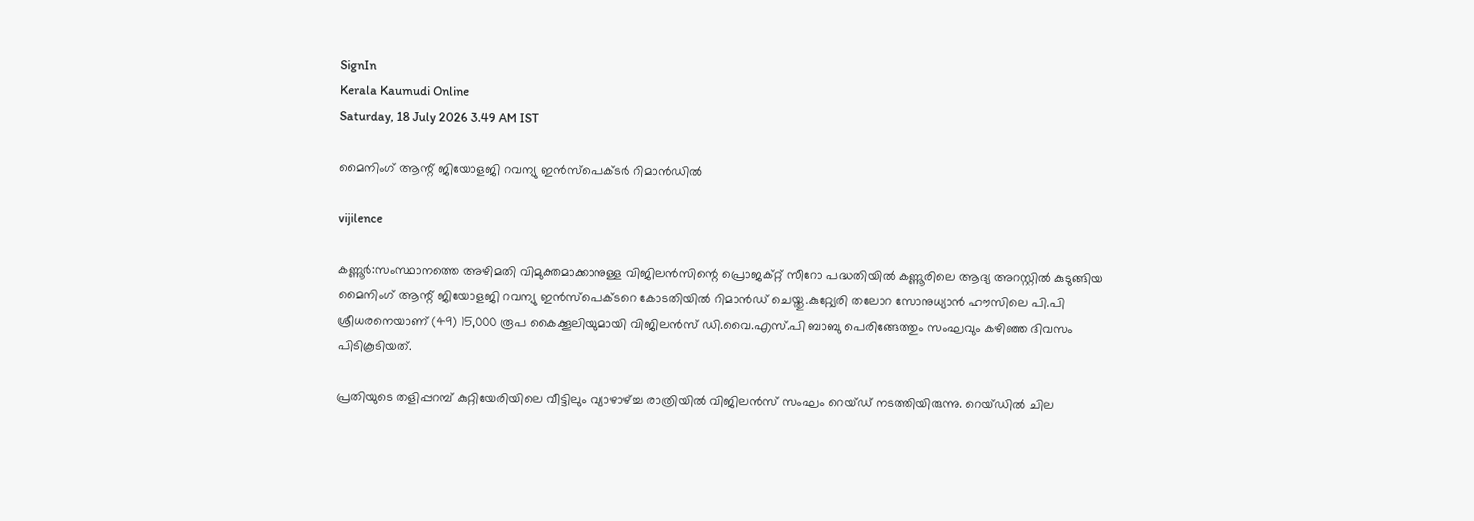SignIn
Kerala Kaumudi Online
Saturday, 18 July 2026 3.49 AM IST

മൈനിംഗ് ആന്റ് ജിയോളജി റവന്യു ഇൻസ്പെക്ടർ റിമാൻ‌ഡിൽ

vijilence

കണ്ണൂർ:സംസ്ഥാനത്തെ അഴിമതി വിമുക്തമാക്കാനുള്ള വിജിലൻസിന്റെ പ്രൊജക്റ്റ് സീറോ പദ്ധതിയിൽ കണ്ണൂരിലെ ആദ്യ അറസ്റ്റിൽ കുടുങ്ങിയ മൈനിംഗ് ആന്റ് ജിയോളജി റവന്യു ഇൻസ്പെക്ടറെ കോടതിയിൽ റിമാൻ‌ഡ് ചെയ്തു.കുറ്റ്യേരി തലോറ സോനുധ്യാൻ ഹൗസിലെ പി.പി ശ്രീധരനെയാണ് (49) 15,000 രൂപ കൈക്കൂലിയുമായി വിജിലൻസ് ഡി.വൈ.എസ്.പി ബാബു പെരിങ്ങേത്തും സംഘവും കഴിഞ്ഞ ദിവസം പിടികൂടിയത്.

പ്രതിയുടെ തളിപ്പറമ്പ് കുറ്റിയേരിയിലെ വീട്ടിലും വ്യാഴാഴ്ച്ച രാത്രിയിൽ വിജിലൻസ് സംഘം റെയ്ഡ് നടത്തിയിരുന്നു. റെയ്ഡിൽ ചില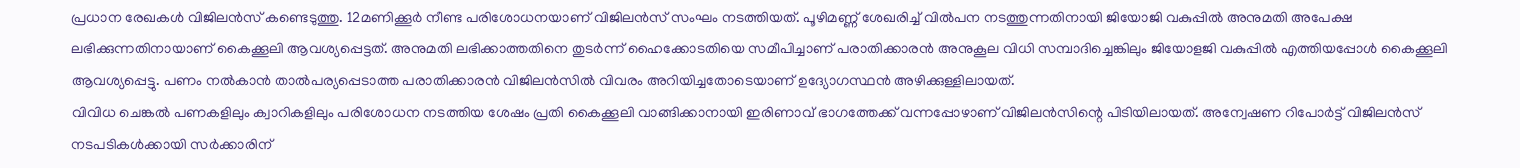പ്രധാന രേഖകൾ വിജിലൻസ് കണ്ടെടുത്തു. 12മണിക്കൂർ നീണ്ട പരിശോധനയാണ് വിജിലൻസ് സംഘം നടത്തിയത്. പൂഴിമണ്ണ് ശേഖരിച്ച് വിൽപന നടത്തുന്നതിനായി ജിയോജി വകുപ്പിൽ അനുമതി അപേക്ഷ ലഭിക്കുന്നതിനായാണ് കൈക്കൂലി ആവശ്യപ്പെട്ടത്. അനുമതി ലഭിക്കാത്തതിനെ തുടർന്ന് ഹൈക്കോടതിയെ സമീപിച്ചാണ് പരാതിക്കാരൻ അനുകൂല വിധി സമ്പാദിച്ചെങ്കിലും ജിയോളജി വകുപ്പിൽ എത്തിയപ്പോൾ കൈക്കൂലി ആവശ്യപ്പെട്ടു. പണം നൽകാൻ താൽപര്യപ്പെടാത്ത പരാതിക്കാരൻ വിജിലൻസിൽ വിവരം അറിയിച്ചതോടെയാണ് ഉദ്യോഗസ്ഥൻ അഴിക്കുള്ളിലായത്.
വിവിധ ചെങ്കൽ പണകളിലും ക്വാറികളിലും പരിശോധന നടത്തിയ ശേഷം പ്രതി കൈക്കൂലി വാങ്ങിക്കാനായി ഇരിണാവ് ഭാഗത്തേക്ക് വന്നപ്പോഴാണ് വിജിലൻസിന്റെ പിടിയിലായത്. അന്വേഷണ റിപോർട്ട് വിജിലൻസ് നടപടികൾക്കായി സർക്കാരിന്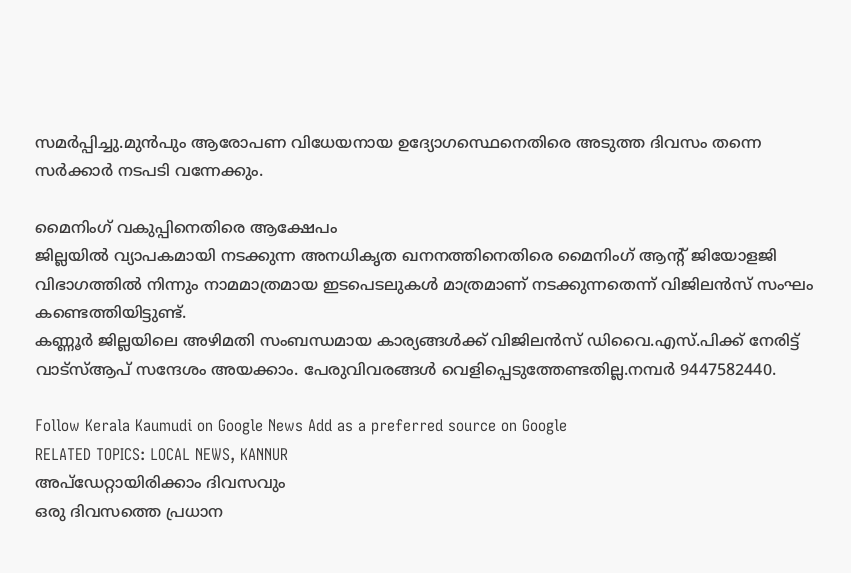സമർപ്പിച്ചു.മുൻപും ആരോപണ വിധേയനായ ഉദ്യോഗസ്ഥെനെതിരെ അടുത്ത ദിവസം തന്നെ സർക്കാർ നടപടി വന്നേക്കും.

മൈനിംഗ് വകുപ്പിനെതിരെ ആക്ഷേപം
ജില്ലയിൽ വ്യാപകമായി നടക്കുന്ന അനധികൃത ഖനനത്തിനെതിരെ മൈനിംഗ് ആന്റ് ജിയോളജി വിഭാഗത്തിൽ നിന്നും നാമമാത്രമായ ഇടപെടലുകൾ മാത്രമാണ് നടക്കുന്നതെന്ന് വിജിലൻസ് സംഘം കണ്ടെത്തിയിട്ടുണ്ട്.
കണ്ണൂർ ജില്ലയിലെ അഴിമതി സംബന്ധമായ കാര്യങ്ങൾക്ക് വിജിലൻസ് ഡിവൈ.എസ്.പിക്ക് നേരിട്ട് വാട്സ്ആപ് സന്ദേശം അയക്കാം. പേരുവിവരങ്ങൾ വെളിപ്പെടുത്തേണ്ടതില്ല.നമ്പർ 9447582440.

Follow Kerala Kaumudi on Google News Add as a preferred source on Google
RELATED TOPICS: LOCAL NEWS, KANNUR
അപ്ഡേറ്റായിരിക്കാം ദിവസവും
ഒരു ദിവസത്തെ പ്രധാന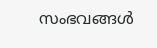സംഭവങ്ങൾ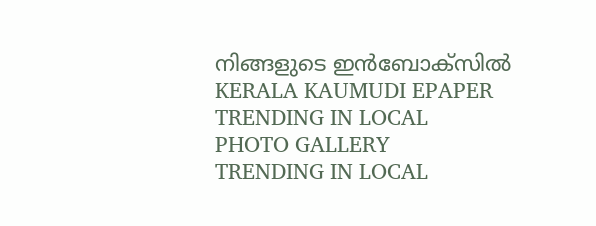നിങ്ങളുടെ ഇൻബോക്സിൽ
KERALA KAUMUDI EPAPER
TRENDING IN LOCAL
PHOTO GALLERY
TRENDING IN LOCAL